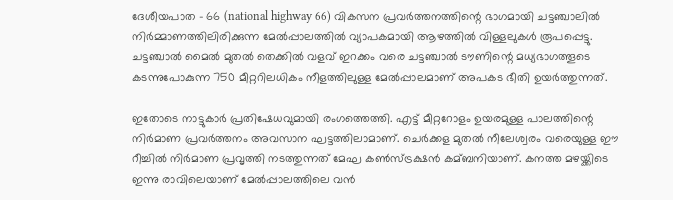ദേശീയപാത – 66 (national highway 66) വികസന പ്രവര്‍ത്തനത്തിന്റെ ഭാഗമായി ചട്ടഞ്ചാലില്‍ നിര്‍മ്മാണത്തിലിരിക്കുന്ന മേല്‍പ്പാലത്തില്‍ വ്യാപകമായി ആഴത്തില്‍ വിള്ളലുകള്‍ രൂപപ്പെട്ടു. ചട്ടഞ്ചാല്‍ മൈല്‍ മുതല്‍ തെക്കില്‍ വളവ് ഇറക്കം വരെ ചട്ടഞ്ചാല്‍ ടൗണിന്റെ മധ്യഭാഗത്തൂടെ കടന്നുപോകുന്ന 750 മീറ്ററിലധികം നീളത്തിലുള്ള മേല്‍പ്പാലമാണ് അപകട ഭീതി ഉയര്‍ത്തുന്നത്.

ഇതോടെ നാട്ടുകാര്‍ പ്രതിഷേധവുമായി രംഗത്തെത്തി. എട്ട് മീറ്ററോളം ഉയരമുള്ള പാലത്തിന്റെ നിര്‍മാണ പ്രവര്‍ത്തനം അവസാന ഘട്ടത്തിലാമാണ്. ചെര്‍ക്കള മുതല്‍ നീലേശ്വരം വരെയുള്ള ഈ റീച്ചില്‍ നിര്‍മാണ പ്രവൃത്തി നടത്തുന്നത് മേഘ കണ്‍സ്ട്രക്ഷന്‍ കമ്ബനിയാണ്. കനത്ത മഴയ്ക്കിടെ ഇന്നു രാവിലെയാണ് മേല്‍പ്പാലത്തിലെ വന്‍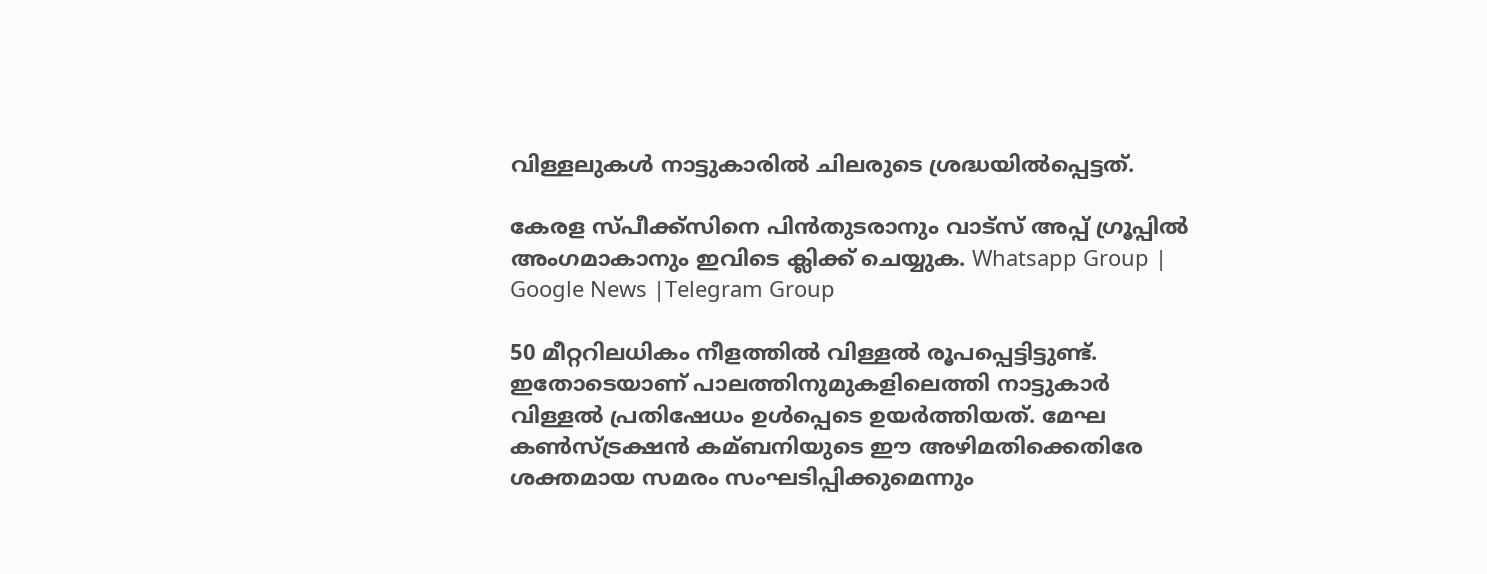വിള്ളലുകള്‍ നാട്ടുകാരില്‍ ചിലരുടെ ശ്രദ്ധയില്‍പ്പെട്ടത്.

കേരള സ്പീക്ക്സിനെ പിൻതുടരാനും വാട്സ് അപ്പ് ഗ്രൂപ്പിൽ അംഗമാകാനും ഇവിടെ ക്ലിക്ക് ചെയ്യുക. Whatsapp Group | Google News |Telegram Group

50 മീറ്ററിലധികം നീളത്തില്‍ വിള്ളല്‍ രൂപപ്പെട്ടിട്ടുണ്ട്. ഇതോടെയാണ് പാലത്തിനുമുകളിലെത്തി നാട്ടുകാര്‍ വിള്ളല്‍ പ്രതിഷേധം ഉള്‍പ്പെടെ ഉയര്‍ത്തിയത്. മേഘ കണ്‍സ്ട്രക്ഷന്‍ കമ്ബനിയുടെ ഈ അഴിമതിക്കെതിരേ ശക്തമായ സമരം സംഘടിപ്പിക്കുമെന്നും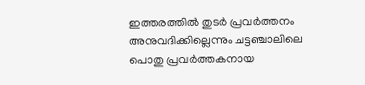ഇത്തരത്തില്‍ തുടര്‍ പ്രവര്‍ത്തനം അനുവദിക്കില്ലെന്നും ചട്ടഞ്ചാലിലെ പൊതു പ്രവര്‍ത്തകനായ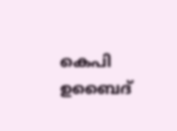കെപി ഉബൈദ്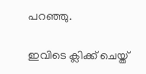പറഞ്ഞു.

ഇവിടെ ക്ലിക്ക് ചെയ്ത്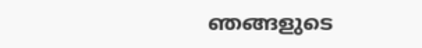ഞങ്ങളുടെ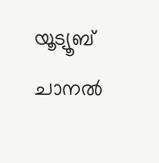യൂട്യൂബ് ചാനൽ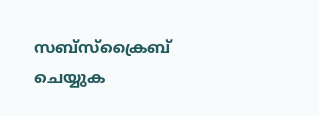സബ്സ്ക്രൈബ് ചെയ്യുക